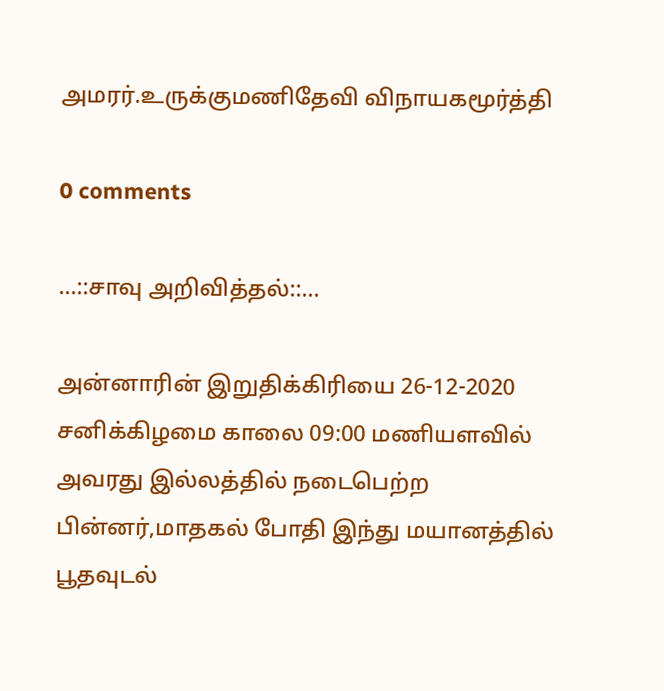அமரர்.உருக்குமணிதேவி விநாயகமூர்த்தி

0 comments

...::சாவு அறிவித்தல்::...

அன்னாரின் இறுதிக்கிரியை 26-12-2020 சனிக்கிழமை காலை 09:00 மணியளவில் அவரது இல்லத்தில் நடைபெற்ற பின்னர்,மாதகல் போதி இந்து மயானத்தில் பூதவுடல்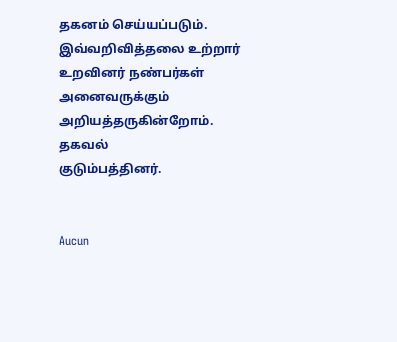தகனம் செய்யப்படும்.
இவ்வறிவித்தலை உற்றார் உறவினர் நண்பர்கள் அனைவருக்கும் அறியத்தருகின்றோம்.
தகவல்
குடும்பத்தினர்.


Aucun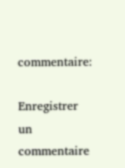commentaire:

Enregistrer un commentaire